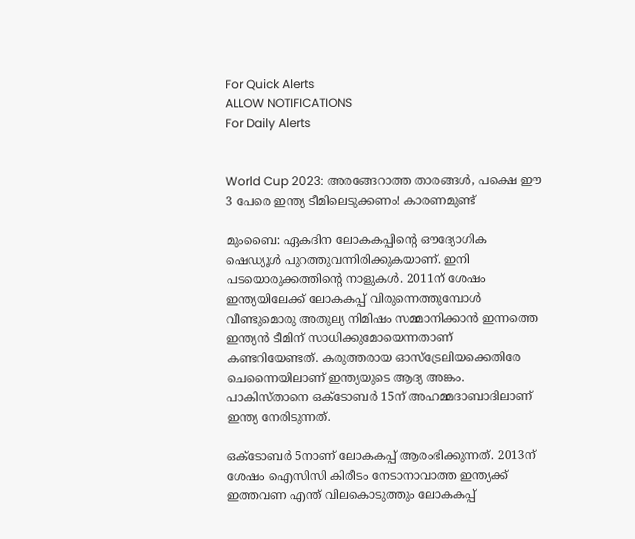For Quick Alerts
ALLOW NOTIFICATIONS
For Daily Alerts


World Cup 2023: അരങ്ങേറാത്ത താരങ്ങള്‍, പക്ഷെ ഈ 3 പേരെ ഇന്ത്യ ടീമിലെടുക്കണം! കാരണമുണ്ട്

മുംബൈ: ഏകദിന ലോകകപ്പിന്റെ ഔദ്യോഗിക ഷെഡ്യൂള്‍ പുറത്തുവന്നിരിക്കുകയാണ്. ഇനി പടയൊരുക്കത്തിന്റെ നാളുകള്‍. 2011ന് ശേഷം ഇന്ത്യയിലേക്ക് ലോകകപ്പ് വിരുന്നെത്തുമ്പോള്‍ വീണ്ടുമൊരു അതുല്യ നിമിഷം സമ്മാനിക്കാന്‍ ഇന്നത്തെ ഇന്ത്യന്‍ ടീമിന് സാധിക്കുമോയെന്നതാണ് കണ്ടറിയേണ്ടത്. കരുത്തരായ ഓസ്‌ട്രേലിയക്കെതിരേ ചെന്നൈയിലാണ് ഇന്ത്യയുടെ ആദ്യ അങ്കം. പാകിസ്താനെ ഒക്ടോബര്‍ 15ന് അഹമ്മദാബാദിലാണ് ഇന്ത്യ നേരിടുന്നത്.

ഒക്ടോബര്‍ 5നാണ് ലോകകപ്പ് ആരംഭിക്കുന്നത്. 2013ന് ശേഷം ഐസിസി കിരീടം നേടാനാവാത്ത ഇന്ത്യക്ക് ഇത്തവണ എന്ത് വിലകൊടുത്തും ലോകകപ്പ്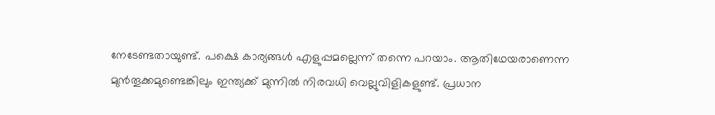നേടേണ്ടതായുണ്ട്. പക്ഷെ കാര്യങ്ങള്‍ എളുപ്പമല്ലെന്ന് തന്നെ പറയാം. ആതിഥേയരാണെന്ന മുന്‍തൂക്കമുണ്ടെങ്കിലും ഇന്ത്യക്ക് മുന്നില്‍ നിരവധി വെല്ലുവിളികളുണ്ട്. പ്രധാന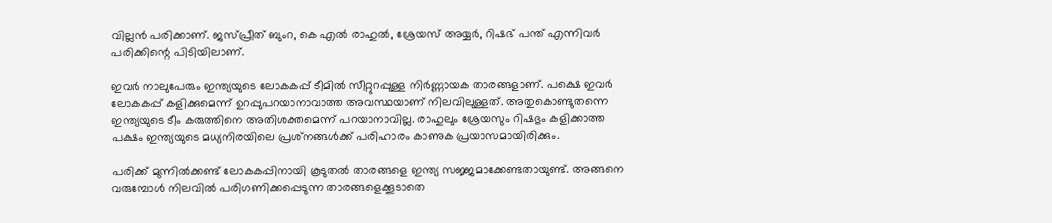വില്ലന്‍ പരിക്കാണ്. ജസ്പ്രീത് ബുംറ, കെ എല്‍ രാഹുല്‍, ശ്രേയസ് അയ്യര്‍, റിഷഭ് പന്ത് എന്നിവര്‍ പരിക്കിന്റെ പിടിയിലാണ്.

ഇവര്‍ നാലുപേരും ഇന്ത്യയുടെ ലോകകപ്പ് ടീമില്‍ സീറ്റുറപ്പുള്ള നിര്‍ണ്ണായക താരങ്ങളാണ്. പക്ഷെ ഇവര്‍ ലോകകപ്പ് കളിക്കുമെന്ന് ഉറപ്പുപറയാനാവാത്ത അവസ്ഥയാണ് നിലവിലുള്ളത്. അതുകൊണ്ടുതന്നെ ഇന്ത്യയുടെ ടീം കരുത്തിനെ അതിശക്തമെന്ന് പറയാനാവില്ല. രാഹുലും ശ്രേയസും റിഷഭും കളിക്കാത്ത പക്ഷം ഇന്ത്യയുടെ മധ്യനിരയിലെ പ്രശ്‌നങ്ങള്‍ക്ക് പരിഹാരം കാണുക പ്രയാസമായിരിക്കും.

പരിക്ക് മുന്നില്‍ക്കണ്ട് ലോകകപ്പിനായി കൂടുതല്‍ താരങ്ങളെ ഇന്ത്യ സജ്ജമാക്കേണ്ടതായുണ്ട്. അങ്ങനെ വരുമ്പോള്‍ നിലവില്‍ പരിഗണിക്കപ്പെടുന്ന താരങ്ങളെക്കൂടാതെ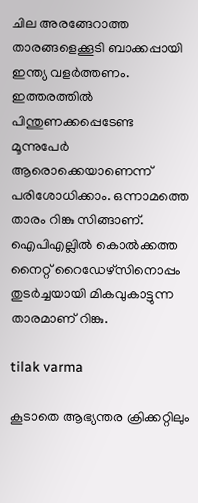ചില അരങ്ങേറാത്ത താരങ്ങളെക്കൂടി ബാക്കപ്പായി ഇന്ത്യ വളര്‍ത്തണം. ഇത്തരത്തില്‍ പിന്തുണക്കപ്പെടേണ്ട മൂന്നുപേര്‍ ആരൊക്കെയാണെന്ന് പരിശോധിക്കാം. ഒന്നാമത്തെ താരം റിങ്കു സിങ്ങാണ്. ഐപിഎല്ലില്‍ കൊല്‍ക്കത്ത നൈറ്റ് റൈഡേഴ്‌സിനൊപ്പം തുടര്‍ച്ചയായി മികവുകാട്ടുന്ന താരമാണ് റിങ്കു.

tilak varma

കൂടാതെ ആഭ്യന്തര ക്രിക്കറ്റിലും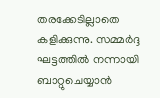തരക്കേടില്ലാതെ കളിക്കുന്നു. സമ്മര്‍ദ്ദ ഘട്ടത്തില്‍ നന്നായി ബാറ്റുചെയ്യാന്‍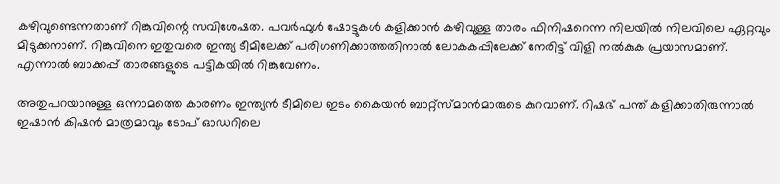കഴിവുണ്ടെന്നതാണ് റിങ്കുവിന്റെ സവിശേഷത. പവര്‍ഫുള്‍ ഷോട്ടുകള്‍ കളിക്കാന്‍ കഴിവുള്ള താരം ഫിനിഷറെന്ന നിലയില്‍ നിലവിലെ ഏറ്റവും മിടുക്കനാണ്. റിങ്കുവിനെ ഇതുവരെ ഇന്ത്യ ടീമിലേക്ക് പരിഗണിക്കാത്തതിനാല്‍ ലോകകപ്പിലേക്ക് നേരിട്ട് വിളി നല്‍കുക പ്രയാസമാണ്. എന്നാല്‍ ബാക്കപ്പ് താരങ്ങളുടെ പട്ടികയില്‍ റിങ്കുവേണം.

അതുപറയാനുള്ള ഒന്നാമത്തെ കാരണം ഇന്ത്യന്‍ ടീമിലെ ഇടം കൈയന്‍ ബാറ്റ്‌സ്മാന്‍മാരുടെ കുറവാണ്. റിഷഭ് പന്ത് കളിക്കാതിരുന്നാല്‍ ഇഷാന്‍ കിഷന്‍ മാത്രമാവും ടോപ് ഓഡറിലെ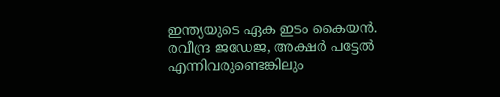ഇന്ത്യയുടെ ഏക ഇടം കൈയന്‍. രവീന്ദ്ര ജഡേജ, അക്ഷര്‍ പട്ടേല്‍ എന്നിവരുണ്ടെങ്കിലും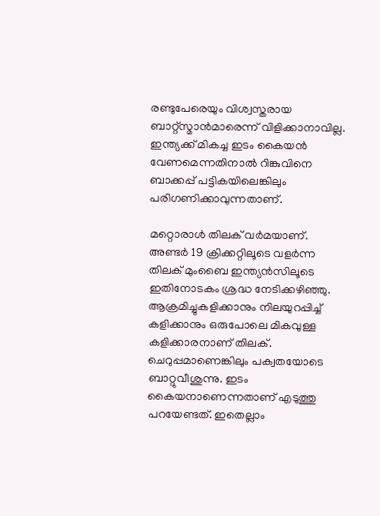രണ്ടുപേരെയും വിശ്വസ്തരായ ബാറ്റ്‌സ്മാന്‍മാരെന്ന് വിളിക്കാനാവില്ല. ഇന്ത്യക്ക് മികച്ച ഇടം കൈയന്‍ വേണമെന്നതിനാല്‍ റിങ്കുവിനെ ബാക്കപ്പ് പട്ടികയിലെങ്കിലും പരിഗണിക്കാവുന്നതാണ്.

മറ്റൊരാള്‍ തിലക് വര്‍മയാണ്. അണ്ടര്‍ 19 ക്രിക്കറ്റിലൂടെ വളര്‍ന്ന തിലക് മുംബൈ ഇന്ത്യന്‍സിലൂടെ ഇതിനോടകം ശ്രദ്ധ നേടിക്കഴിഞ്ഞു. ആക്രമിച്ചുകളിക്കാനും നിലയുറപ്പിച്ച് കളിക്കാനും ഒരുപോലെ മികവുള്ള കളിക്കാരനാണ് തിലക്. ചെറുപ്പമാണെങ്കിലും പക്വതയോടെ ബാറ്റുവീശുന്നു. ഇടം കൈയനാണെന്നതാണ് എടുത്തു പറയേണ്ടത്. ഇതെല്ലാം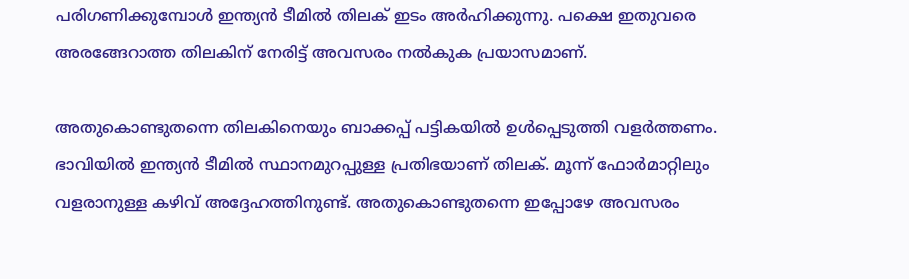പരിഗണിക്കുമ്പോള്‍ ഇന്ത്യന്‍ ടീമില്‍ തിലക് ഇടം അര്‍ഹിക്കുന്നു. പക്ഷെ ഇതുവരെ അരങ്ങേറാത്ത തിലകിന് നേരിട്ട് അവസരം നല്‍കുക പ്രയാസമാണ്.

അതുകൊണ്ടുതന്നെ തിലകിനെയും ബാക്കപ്പ് പട്ടികയില്‍ ഉള്‍പ്പെടുത്തി വളര്‍ത്തണം. ഭാവിയില്‍ ഇന്ത്യന്‍ ടീമില്‍ സ്ഥാനമുറപ്പുള്ള പ്രതിഭയാണ് തിലക്. മൂന്ന് ഫോര്‍മാറ്റിലും വളരാനുള്ള കഴിവ് അദ്ദേഹത്തിനുണ്ട്. അതുകൊണ്ടുതന്നെ ഇപ്പോഴേ അവസരം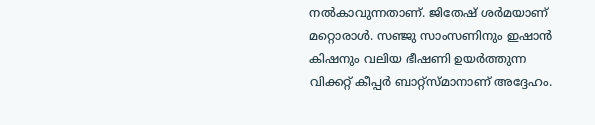നല്‍കാവുന്നതാണ്. ജിതേഷ് ശര്‍മയാണ് മറ്റൊരാള്‍. സഞ്ജു സാംസണിനും ഇഷാന്‍ കിഷനും വലിയ ഭീഷണി ഉയര്‍ത്തുന്ന വിക്കറ്റ് കീപ്പര്‍ ബാറ്റ്‌സ്മാനാണ് അദ്ദേഹം.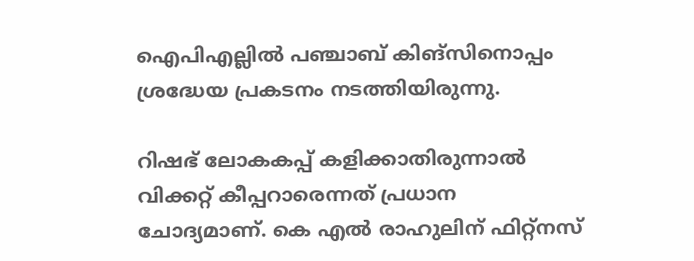ഐപിഎല്ലില്‍ പഞ്ചാബ് കിങ്‌സിനൊപ്പം ശ്രദ്ധേയ പ്രകടനം നടത്തിയിരുന്നു.

റിഷഭ് ലോകകപ്പ് കളിക്കാതിരുന്നാല്‍ വിക്കറ്റ് കീപ്പറാരെന്നത് പ്രധാന ചോദ്യമാണ്. കെ എല്‍ രാഹുലിന് ഫിറ്റ്‌നസ്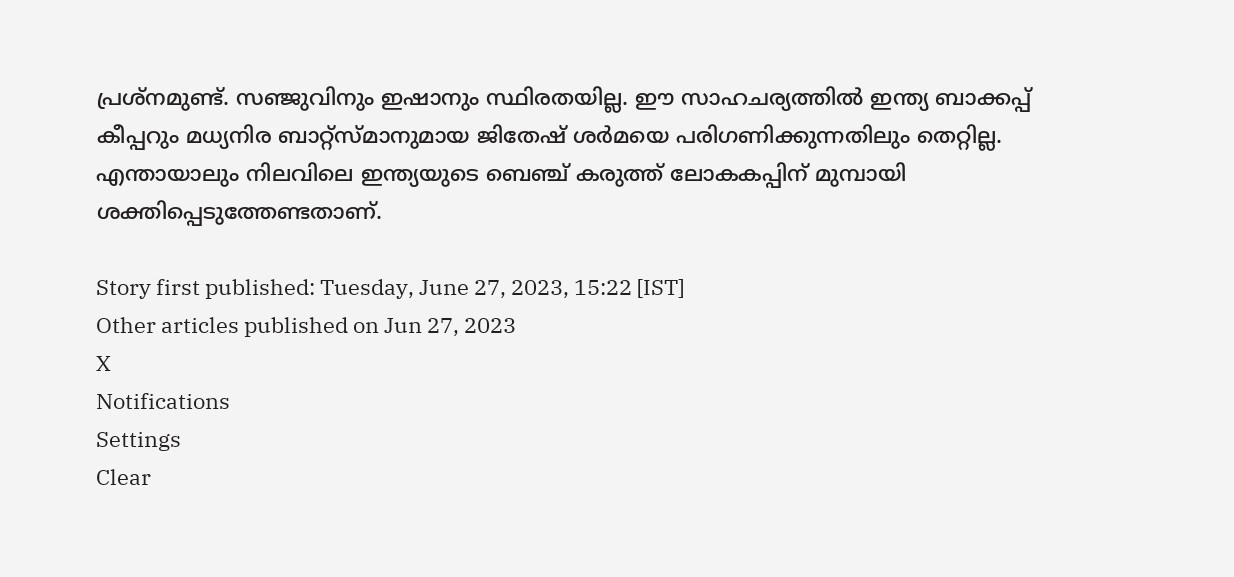പ്രശ്‌നമുണ്ട്. സഞ്ജുവിനും ഇഷാനും സ്ഥിരതയില്ല. ഈ സാഹചര്യത്തില്‍ ഇന്ത്യ ബാക്കപ്പ് കീപ്പറും മധ്യനിര ബാറ്റ്‌സ്മാനുമായ ജിതേഷ് ശര്‍മയെ പരിഗണിക്കുന്നതിലും തെറ്റില്ല. എന്തായാലും നിലവിലെ ഇന്ത്യയുടെ ബെഞ്ച് കരുത്ത് ലോകകപ്പിന് മുമ്പായി ശക്തിപ്പെടുത്തേണ്ടതാണ്.

Story first published: Tuesday, June 27, 2023, 15:22 [IST]
Other articles published on Jun 27, 2023
X
Notifications
Settings
Clear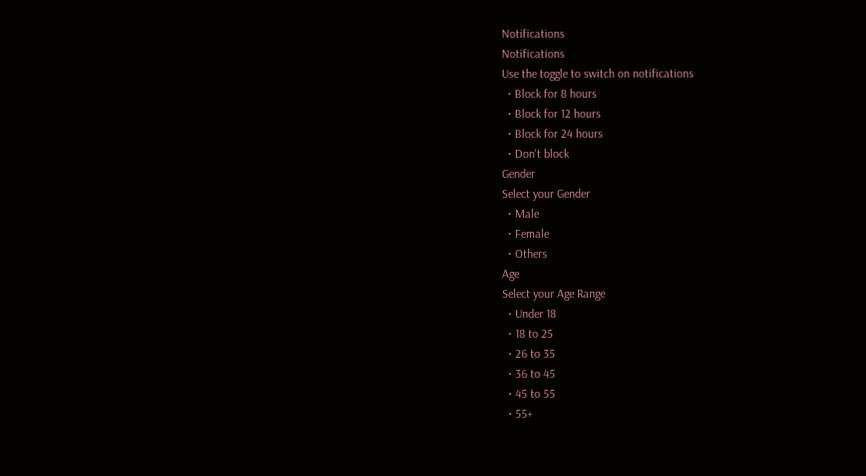Notifications
Notifications
Use the toggle to switch on notifications
  • Block for 8 hours
  • Block for 12 hours
  • Block for 24 hours
  • Don't block
Gender
Select your Gender
  • Male
  • Female
  • Others
Age
Select your Age Range
  • Under 18
  • 18 to 25
  • 26 to 35
  • 36 to 45
  • 45 to 55
  • 55+